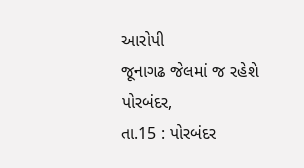આરોપી
જૂનાગઢ જેલમાં જ રહેશે
પોરબંદર,
તા.15 : પોરબંદર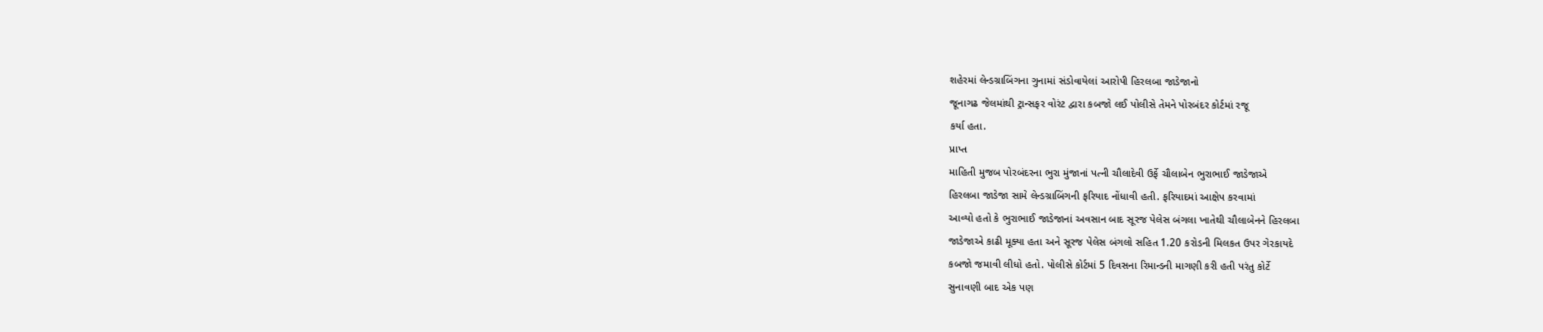શહેરમાં લેન્ડગ્રાબિંગના ગુનામાં સંડોવાયેલાં આરોપી હિરલબા જાડેજાનો
જૂનાગઢ જેલમાંથી ટ્રાન્સફર વોરંટ દ્વારા કબજો લઈ પોલીસે તેમને પોરબંદર કોર્ટમાં રજૂ
કર્યા હતા.
પ્રાપ્ત
માહિતી મુજબ પોરબંદરના ભુરા મુંજાનાં પત્ની ચૌલાદેવી ઉર્ફે ચૌલાબેન ભુરાભાઈ જાડેજાએ
હિરલબા જાડેજા સામે લેન્ડગ્રાબિંગની ફરિયાદ નોંધાવી હતી. ફરિયાદમાં આક્ષેપ કરવામાં
આવ્યો હતો કે ભુરાભાઈ જાડેજાનાં અવસાન બાદ સૂરજ પેલેસ બંગલા ખાતેથી ચૌલાબેનને હિરલબા
જાડેજાએ કાઢી મૂક્યા હતા અને સૂરજ પેલેસ બંગલો સહિત 1.20 કરોડની મિલકત ઉપર ગેરકાયદે
કબજો જમાવી લીધો હતો. પોલીસે કોર્ટમાં 5 દિવસના રિમાન્ડની માગણી કરી હતી પરંતુ કોર્ટે
સુનાવણી બાદ એક પણ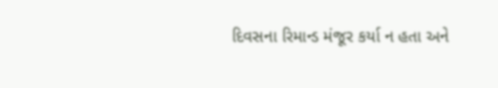દિવસના રિમાન્ડ મંજૂર કર્યા ન હતા અને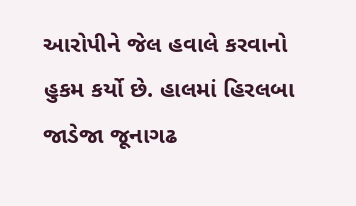આરોપીને જેલ હવાલે કરવાનો
હુકમ કર્યો છે. હાલમાં હિરલબા જાડેજા જૂનાગઢ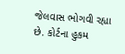જેલવાસ ભોગવી રહ્યા છે. કોર્ટના હુકમ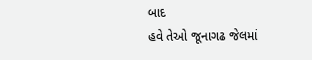બાદ
હવે તેઓ જૂનાગઢ જેલમાં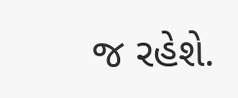જ રહેશે.